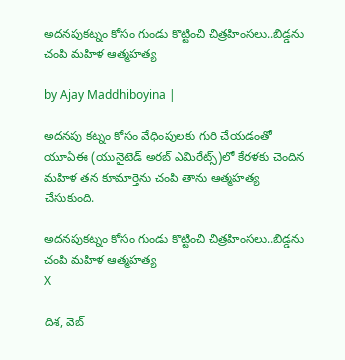అదనపుకట్నం కోసం గుండు కొట్టించి చిత్రహింసలు..బిడ్డను చంపి మహిళ ఆత్మహత్య

by Ajay Maddhiboyina |

అద‌న‌పు క‌ట్నం కోసం వేధింపుల‌కు గురి చేయ‌డంతో యూఏఈ (యునైటెడ్ అర‌బ్ ఎమిరేట్స్)లో కేర‌ళ‌కు చెందిన మ‌హిళ త‌న కూమార్తెను చంపి తాను ఆత్మ‌హ‌త్య చేసుకుంది.

అదనపుకట్నం కోసం గుండు కొట్టించి చిత్రహింసలు..బిడ్డను చంపి మహిళ ఆత్మహత్య
X

దిశ, వెబ్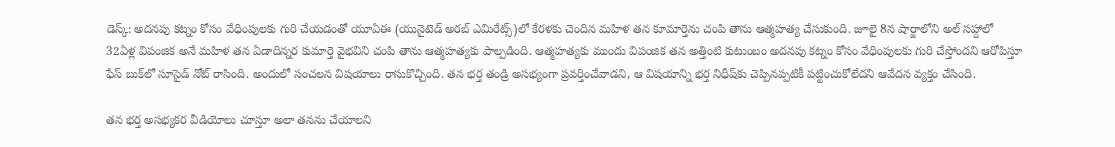డెస్క్: అద‌న‌పు క‌ట్నం కోసం వేధింపుల‌కు గురి చేయ‌డంతో యూఏఈ (యునైటెడ్ అర‌బ్ ఎమిరేట్స్)లో కేర‌ళ‌కు చెందిన మ‌హిళ త‌న కూమార్తెను చంపి తాను ఆత్మ‌హ‌త్య చేసుకుంది. జూలై 8న షార్జాలోని అల్ స‌హ్దాలో 32ఏళ్ల విపంజిక అనే మ‌హిళ త‌న ఏడాదిన్న‌ర కుమార్తె వైభ‌విని చంపి తాను ఆత్మ‌హ‌త్య‌కు పాల్ప‌డింది. ఆత్మ‌హ‌త్య‌కు ముందు విపంజిక త‌న అత్తింటి కుటుంబం అద‌న‌పు క‌ట్నం కోసం వేధింపుల‌కు గురి చేస్తోంద‌ని ఆరోపిస్తూ ఫేస్ బుక్‌లో సూసైడ్ నోట్ రాసింది. అందులో సంచలన విషయాలు రాసుకొచ్చింది. తన భర్త తండ్రి అసభ్యంగా ప్రవర్తించేవాడని, ఆ విషయాన్ని భర్త నిధీష్‌కు చెప్పినప్పటికీ పట్టించుకోలేదని ఆవేదన వ్యక్తం చేసింది.

తన భర్త అసభ్యకర వీడియోలు చూస్తూ అలా తనను చేయాలని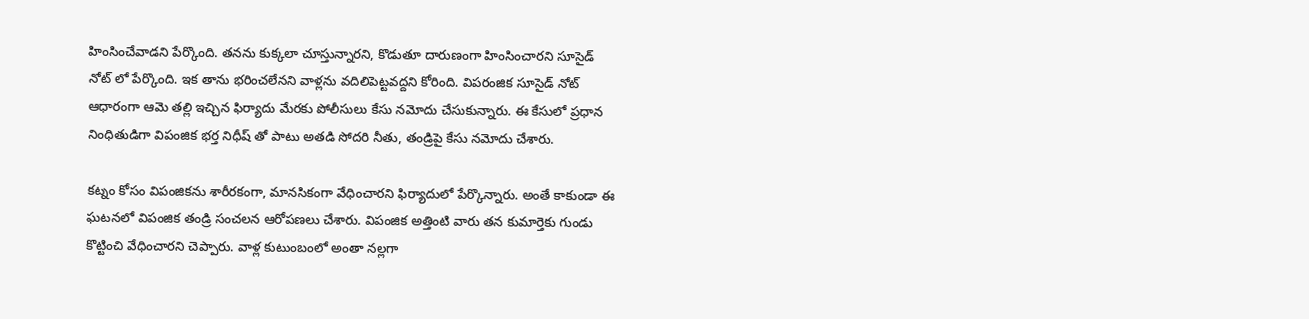హింసించేవాడని పేర్కొంది. తనను కుక్కలా చూస్తున్నారని, కొడుతూ దారుణంగా హింసించారని సూసైడ్ నోట్ లో పేర్కొంది. ఇక తాను భరించలేనని వాళ్లను వదిలిపెట్టవద్దని కోరింది. విపరంజిక సూసైడ్ నోట్ ఆధారంగా ఆమె తల్లి ఇచ్చిన ఫిర్యాదు మేరకు పోలీసులు కేసు నమోదు చేసుకున్నారు. ఈ కేసులో ప్రధాన నింధితుడిగా విపంజిక భర్త నిధీష్ తో పాటు అతడి సోదరి నీతు, తండ్రిపై కేసు నమోదు చేశారు.

కట్నం కోసం విపంజికను శారీరకంగా, మానసికంగా వేధించారని ఫిర్యాదులో పేర్కొన్నారు. అంతే కాకుండా ఈ ఘటనలో విపంజిక తండ్రి సంచలన ఆరోపణలు చేశారు. విపంజిక అత్తింటి వారు తన కుమార్తెకు గుండు కొట్టించి వేధించారని చెప్పారు. వాళ్ల కుటుంబంలో అంతా నల్లగా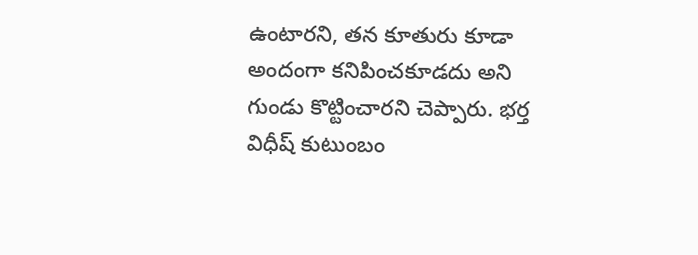ఉంటారని, తన కూతురు కూడా అందంగా కనిపించకూడదు అని గుండు కొట్టించారని చెప్పారు. భర్త విధీష్ కుటుంబం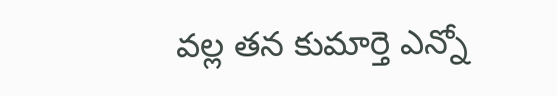వల్ల తన కుమార్తె ఎన్నో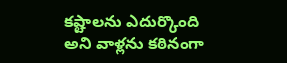కష్టాలను ఎదుర్కొంది అని వాళ్లను కఠినంగా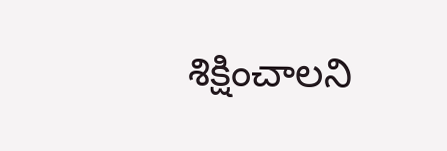శిక్షించాలని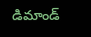డిమాండ్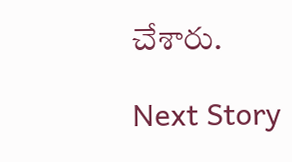చేశారు.

Next Story